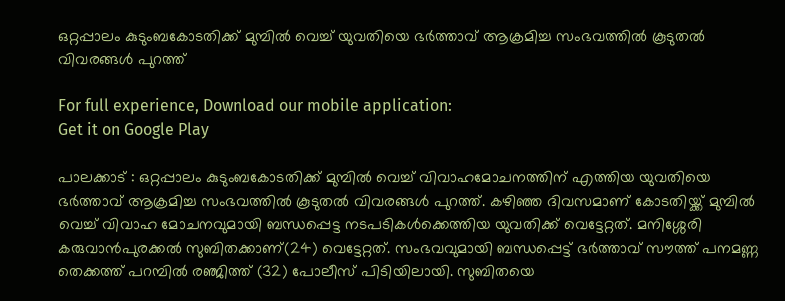ഒറ്റപ്പാലം കുടുംബകോടതിക്ക് മുമ്പില്‍ വെച്ച് യുവതിയെ ഭർത്താവ് ആക്രമിച്ച സംഭവത്തിൽ കൂടുതൽ വിവരങ്ങൾ പുറത്ത്

For full experience, Download our mobile application:
Get it on Google Play

പാലക്കാട് : ഒറ്റപ്പാലം കുടുംബകോടതിക്ക് മുമ്പിൽ വെച്ച് വിവാഹമോചനത്തിന് എത്തിയ യുവതിയെ ഭർത്താവ് ആക്രമിച്ച സംഭവത്തിൽ കൂടുതൽ വിവരങ്ങൾ പുറത്ത്. കഴിഞ്ഞ ദിവസമാണ് കോടതിയ്ക്ക് മുമ്പിൽ വെച്ച് വിവാഹ മോചനവുമായി ബന്ധപ്പെട്ട നടപടികൾക്കെത്തിയ യുവതിക്ക് വെട്ടേറ്റത്. മനിശ്ശേരി കരുവാൻപുരക്കൽ സുബിതക്കാണ്(24) വെട്ടേറ്റത്. സംഭവവുമായി ബന്ധപ്പെട്ട് ഭർത്താവ് സൗത്ത് പനമണ്ണ തെക്കത്ത് പറമ്പിൽ രഞ്ജിത്ത് (32) പോലീസ് പിടിയിലായി. സുബിതയെ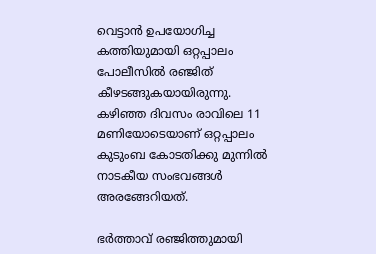വെട്ടാൻ ഉപയോഗിച്ച കത്തിയുമായി ഒറ്റപ്പാലം പോലീസിൽ രഞ്ജിത് കീഴടങ്ങുകയായിരുന്നു. കഴിഞ്ഞ ദിവസം രാവിലെ 11 മണിയോടെയാണ് ഒറ്റപ്പാലം കുടുംബ കോടതിക്കു മുന്നിൽ നാടകീയ സംഭവങ്ങൾ അരങ്ങേറിയത്.

ഭർത്താവ് രഞ്ജിത്തുമായി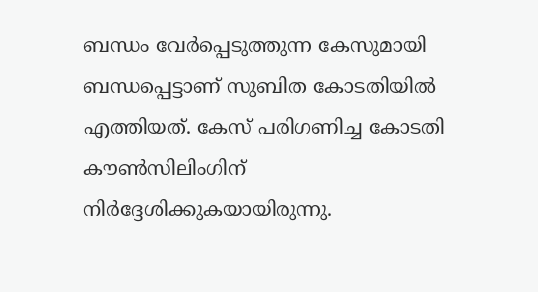ബന്ധം വേർപ്പെടുത്തുന്ന കേസുമായി ബന്ധപ്പെട്ടാണ് സുബിത കോടതിയിൽ എത്തിയത്. കേസ് പരിഗണിച്ച കോടതി കൗൺസിലിംഗിന് നിർദ്ദേശിക്കുകയായിരുന്നു.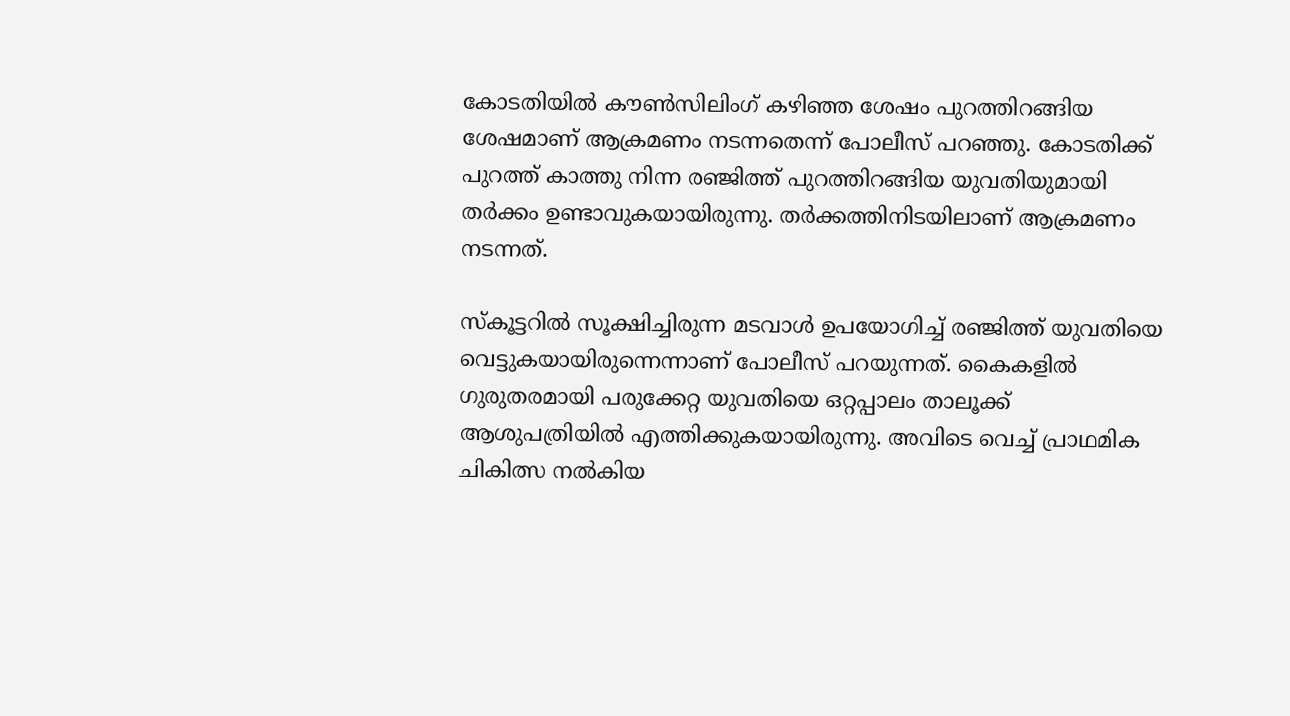കോടതിയിൽ കൗൺസിലിംഗ് കഴിഞ്ഞ ശേഷം പുറത്തിറങ്ങിയ ശേഷമാണ് ആക്രമണം നടന്നതെന്ന് പോലീസ് പറഞ്ഞു. കോടതിക്ക് പുറത്ത് കാത്തു നിന്ന രഞ്ജിത്ത് പുറത്തിറങ്ങിയ യുവതിയുമായി തർക്കം ഉണ്ടാവുകയായിരുന്നു. തർക്കത്തിനിടയിലാണ് ആക്രമണം നടന്നത്.

സ്‌കൂട്ടറിൽ സൂക്ഷിച്ചിരുന്ന മടവാൾ ഉപയോഗിച്ച് രഞ്ജിത്ത് യുവതിയെ വെട്ടുകയായിരുന്നെന്നാണ് പോലീസ് പറയുന്നത്. കൈകളിൽ ഗുരുതരമായി പരുക്കേറ്റ യുവതിയെ ഒറ്റപ്പാലം താലൂക്ക് ആശുപത്രിയിൽ എത്തിക്കുകയായിരുന്നു. അവിടെ വെച്ച് പ്രാഥമിക ചികിത്സ നൽകിയ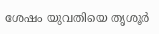ശേഷം യുവതിയെ തൃശൂർ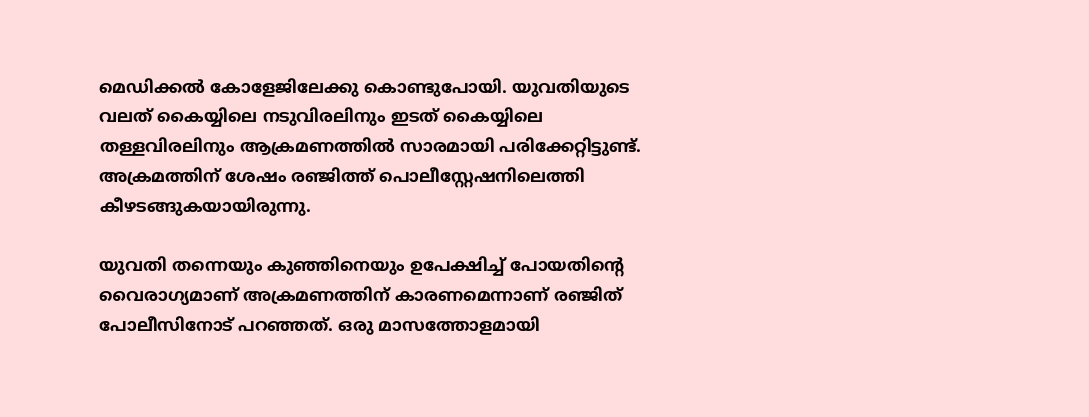മെഡിക്കൽ കോളേജിലേക്കു കൊണ്ടുപോയി. യുവതിയുടെ വലത് കൈയ്യിലെ നടുവിരലിനും ഇടത് കൈയ്യിലെ തള്ളവിരലിനും ആക്രമണത്തിൽ സാരമായി പരിക്കേറ്റിട്ടുണ്ട്. അക്രമത്തിന് ശേഷം രഞ്ജിത്ത് പൊലീസ്റ്റേഷനിലെത്തി കീഴടങ്ങുകയായിരുന്നു.

യുവതി തന്നെയും കുഞ്ഞിനെയും ഉപേക്ഷിച്ച് പോയതിൻ്റെ വൈരാഗ്യമാണ് അക്രമണത്തിന് കാരണമെന്നാണ് രഞ്ജിത് പോലീസിനോട് പറഞ്ഞത്. ഒരു മാസത്തോളമായി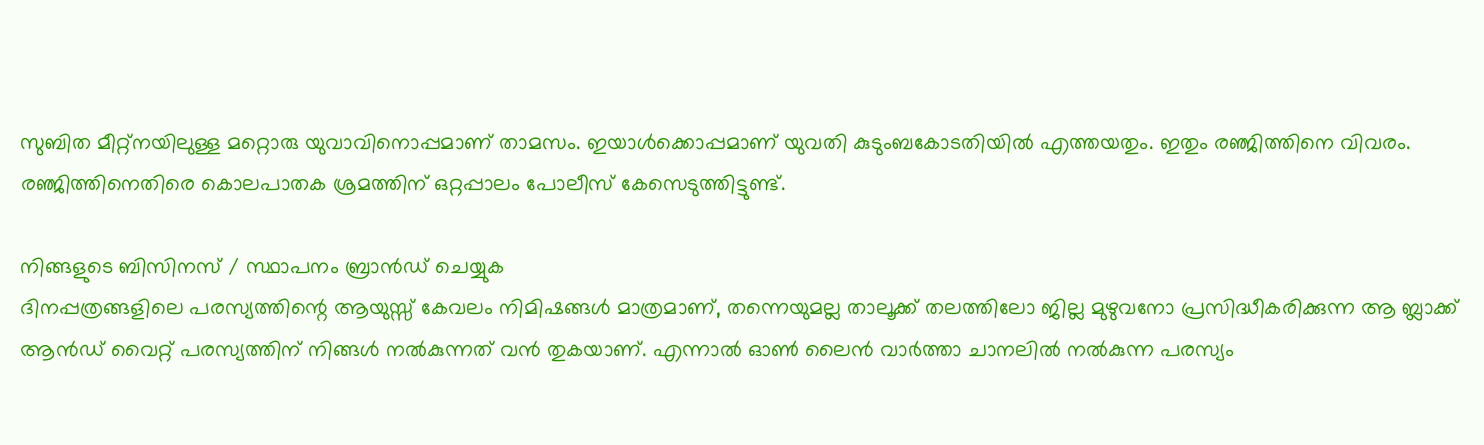സുബിത മീറ്റ്നയിലുള്ള മറ്റൊരു യുവാവിനൊപ്പമാണ് താമസം. ഇയാൾക്കൊപ്പമാണ് യുവതി കുടുംബകോടതിയിൽ എത്തയതും. ഇതും രഞ്ജിത്തിനെ വിവരം. രഞ്ജിത്തിനെതിരെ കൊലപാതക ശ്രമത്തിന് ഒറ്റപ്പാലം പോലീസ് കേസെടുത്തിട്ടുണ്ട്.

നിങ്ങളുടെ ബിസിനസ് / സ്ഥാപനം ബ്രാന്‍ഡ് ചെയ്യുക
ദിനപ്പത്രങ്ങളിലെ പരസ്യത്തിന്റെ ആയുസ്സ് കേവലം നിമിഷങ്ങള്‍ മാത്രമാണ്, തന്നെയുമല്ല താലൂക്ക് തലത്തിലോ ജില്ല മുഴുവനോ പ്രസിദ്ധീകരിക്കുന്ന ആ ബ്ലാക്ക് ആന്‍ഡ് വൈറ്റ് പരസ്യത്തിന് നിങ്ങള്‍ നല്‍കുന്നത് വന്‍ തുകയാണ്. എന്നാല്‍ ഓണ്‍ ലൈന്‍ വാര്‍ത്താ ചാനലില്‍ നല്‍കുന്ന പരസ്യം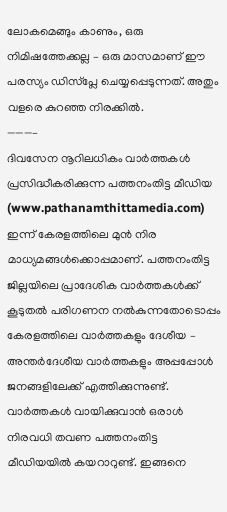ലോകമെങ്ങും കാണും, ഒരു നിമിഷത്തേക്കല്ല – ഒരു മാസമാണ് ഈ പരസ്യം ഡിസ്പ്ലേ ചെയ്യപ്പെടുന്നത്. അതും വളരെ കുറഞ്ഞ നിരക്കില്‍.
———–
ദിവസേന നൂറിലധികം വാര്‍ത്തകള്‍ പ്രസിദ്ധീകരിക്കുന്ന പത്തനംതിട്ട മീഡിയ (www.pathanamthittamedia.com) ഇന്ന് കേരളത്തിലെ മുന്‍ നിര മാധ്യമങ്ങള്‍ക്കൊപ്പമാണ്. പത്തനംതിട്ട ജില്ലയിലെ പ്രാദേശിക വാര്‍ത്തകള്‍ക്ക് കൂടുതല്‍ പരിഗണന നല്‍കുന്നതോടൊപ്പം കേരളത്തിലെ വാര്‍ത്തകളും ദേശീയ – അന്തര്‍ദേശീയ വാര്‍ത്തകളും അപ്പപ്പോള്‍ ജനങ്ങളിലേക്ക് എത്തിക്കുന്നുണ്ട്. വാര്‍ത്തകള്‍ വായിക്കുവാന്‍ ഒരാള്‍ നിരവധി തവണ പത്തനംതിട്ട മീഡിയയില്‍ കയറാറുണ്ട്. ഇങ്ങനെ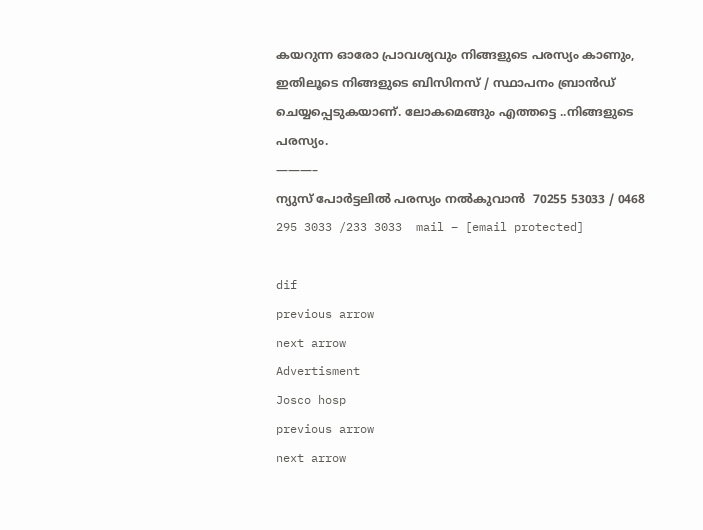കയറുന്ന ഓരോ പ്രാവശ്യവും നിങ്ങളുടെ പരസ്യം കാണും, ഇതിലൂടെ നിങ്ങളുടെ ബിസിനസ് / സ്ഥാപനം ബ്രാന്‍ഡ് ചെയ്യപ്പെടുകയാണ്. ലോകമെങ്ങും എത്തട്ടെ ..നിങ്ങളുടെ പരസ്യം.
———–
ന്യുസ് പോര്‍ട്ടലില്‍ പരസ്യം നല്‍കുവാന്‍  70255 53033 / 0468 295 3033 /233 3033  mail – [email protected]

dif
previous arrow
next arrow
Advertisment
Josco hosp
previous arrow
next arrow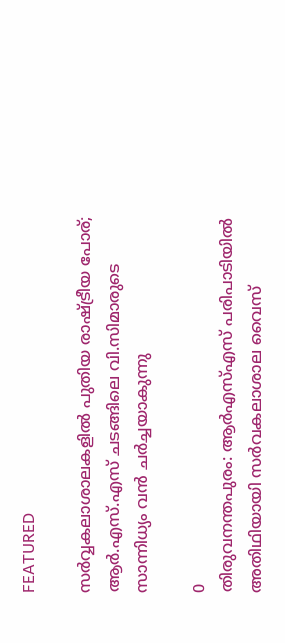FEATURED

സർവ്വകലാശാലകളിൽ പുതിയ രാഷ്ട്രീയ പോര്; ആർ.എസ്.എസ് ചടങ്ങിലെ വി.സിമാരുടെ സാന്നിധ്യം വൻ ചർച്ചയാകുന്നു

0
തിരുവനന്തപുരം: ആർഎസ്എസ് പരിപാടിയിൽ അതിഥിയായി സർവകലാശാല വൈസ്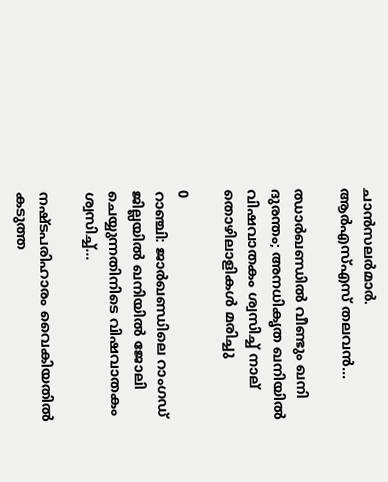ചാൻസലർമാർ. ആർഎസ്എസ് തലവൻ...

ഝാർഖണ്ഡിൽ വീണ്ടും ഖനി ദുരന്തം; അനധികൃത ഖനിയിൽ വിഷവാതകം ശ്വസിച്ച് നാല് തൊഴിലാളികൾ മരിച്ചു

0
റാഞ്ചി: ജാര്‍ഖണ്ഡിലെ റാംഗഡ് ജില്ലയിൽ ഖനിയില്‍ ജോലി ചെയ്യുന്നതിനിടെ വിഷവാതകം ശ്വസിച്ച്...

നഷ്ടപരിഹാരം വൈകിയതിൽ കടുത്ത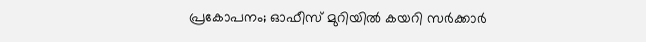പ്രകോപനം; ഓഫീസ് മുറിയിൽ കയറി സർക്കാർ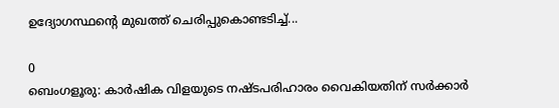ഉദ്യോഗസ്ഥന്റെ മുഖത്ത് ചെരിപ്പുകൊണ്ടടിച്ച്...

0
ബെംഗളൂരു: കാർഷിക വിളയുടെ നഷ്ടപരിഹാരം വൈകിയതിന് സര്‍ക്കാര്‍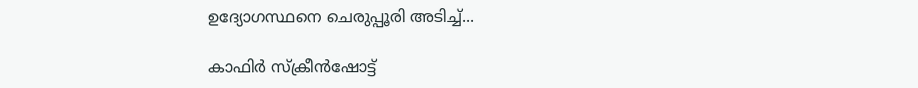ഉദ്യോഗസ്ഥനെ ചെരുപ്പൂരി അടിച്ച്...

കാഫിർ സ്ക്രീൻഷോട്ട്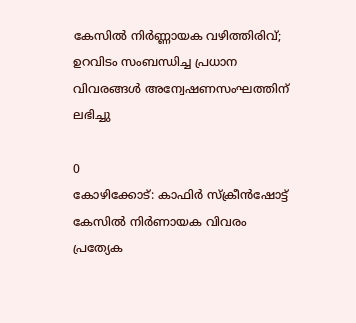കേസിൽ നിർണ്ണായക വഴിത്തിരിവ്; ഉറവിടം സംബന്ധിച്ച പ്രധാന വിവരങ്ങൾ അന്വേഷണസംഘത്തിന് ലഭിച്ചു

0
കോഴിക്കോട്: കാഫിര്‍ സ്‌ക്രീന്‍ഷോട്ട് കേസില്‍ നിര്‍ണായക വിവരം പ്രത്യേക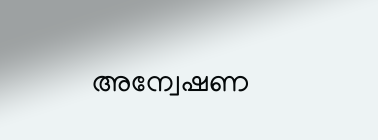അന്വേഷണ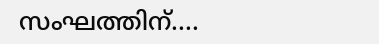സംഘത്തിന്....